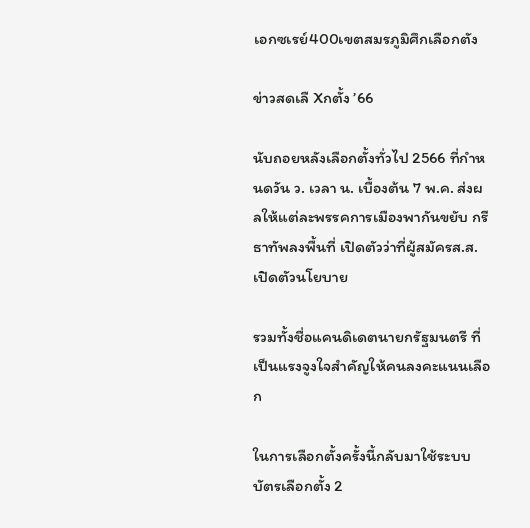เอกซเรย์400เขตสมรภูมิศึกเลือกตัง

ข่าวสดเลื Xกตั้ง ’66

นับถอยหลังเลือกตั้งทั่วไป 2566 ที่กำหนดวัน ว. เวลา น. เบื้องต้น 7 พ.ค. ส่งผลให้แต่ละพรรคการเมืองพากันขยับ กรีธาทัพลงพื้นที่ เปิดตัวว่าที่ผู้สมัครส.ส. เปิดตัวนโยบาย

รวมทั้งชื่อแคนดิเดตนายกรัฐมนตรี ที่เป็นแรงจูงใจสำคัญให้คนลงคะแนนเลือก

ในการเลือกตั้งครั้งนี้กลับมาใช้ระบบบัตรเลือกตั้ง 2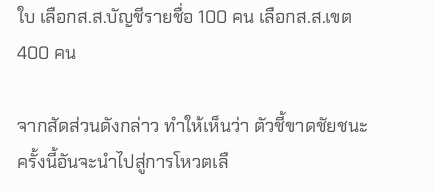ใบ เลือกส.ส.บัญชีรายชื่อ 100 คน เลือกส.ส.เขต 400 คน

จากสัดส่วนดังกล่าว ทำให้เห็นว่า ตัวชี้ขาดชัยชนะครั้งนี้อันจะนำไปสู่การโหวตเลื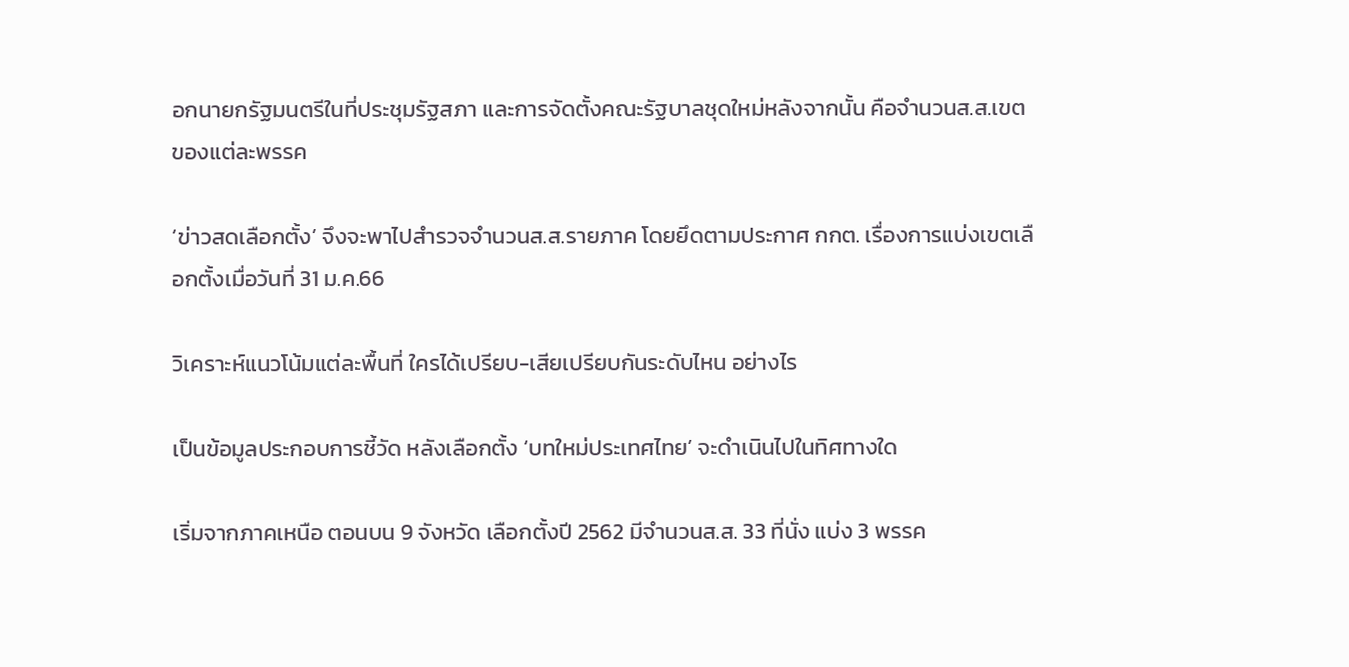อกนายกรัฐมนตรีในที่ประชุมรัฐสภา และการจัดตั้งคณะรัฐบาลชุดใหม่หลังจากนั้น คือจำนวนส.ส.เขตของแต่ละพรรค

‘ข่าวสดเลือกตั้ง’ จึงจะพาไปสำรวจจำนวนส.ส.รายภาค โดยยึดตามประกาศ กกต. เรื่องการแบ่งเขตเลือกตั้งเมื่อวันที่ 31 ม.ค.66

วิเคราะห์แนวโน้มแต่ละพื้นที่ ใครได้เปรียบ-เสียเปรียบกันระดับไหน อย่างไร

เป็นข้อมูลประกอบการชี้วัด หลังเลือกตั้ง ‘บทใหม่ประเทศไทย’ จะดำเนินไปในทิศทางใด

เริ่มจากภาคเหนือ ตอนบน 9 จังหวัด เลือกตั้งปี 2562 มีจำนวนส.ส. 33 ที่นั่ง แบ่ง 3 พรรค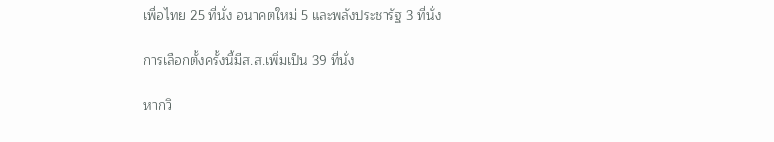เพื่อไทย 25 ที่นั่ง อนาคตใหม่ 5 และพลังประชารัฐ 3 ที่นั่ง

การเลือกตั้งครั้งนี้มีส.ส.เพิ่มเป็น 39 ที่นั่ง

หากวิ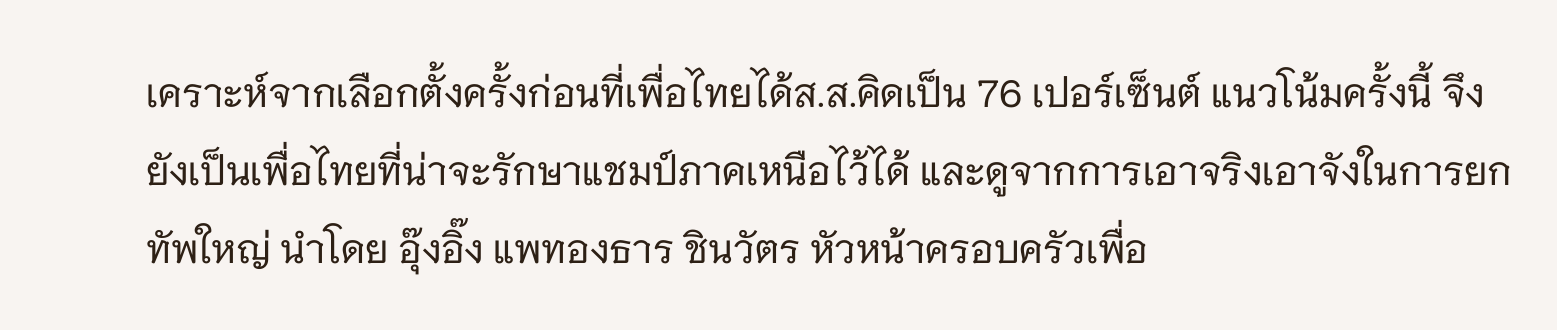เคราะห์จากเลือกตั้งครั้งก่อนที่เพื่อไทยได้ส.ส.คิดเป็น 76 เปอร์เซ็นต์ แนวโน้มครั้งนี้ จึงยังเป็นเพื่อไทยที่น่าจะรักษาแชมป์ภาคเหนือไว้ได้ และดูจากการเอาจริงเอาจังในการยกทัพใหญ่ นำโดย อุ๊งอิ๊ง แพทองธาร ชินวัตร หัวหน้าครอบครัวเพื่อ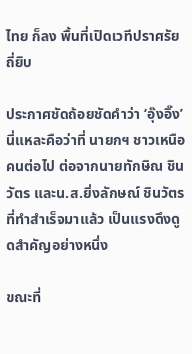ไทย ก็ลง พื้นที่เปิดเวทีปราศรัยถี่ยิบ

ประกาศชัดถ้อยชัดคำว่า ‘อุ๊งอิ๊ง’ นี่แหละคือว่าที่ นายกฯ ชาวเหนือคนต่อไป ต่อจากนายทักษิณ ชินวัตร และน.ส.ยิ่งลักษณ์ ชินวัตร ที่ทำสำเร็จมาแล้ว เป็นแรงดึงดูดสำคัญอย่างหนึ่ง

ขณะที่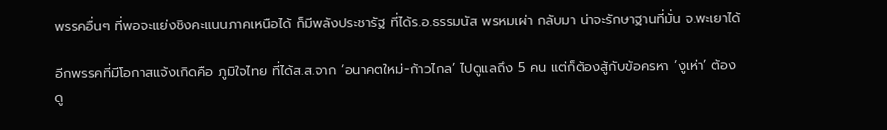พรรคอื่นๆ ที่พอจะแย่งชิงคะแนนภาคเหนือได้ ก็มีพลังประชารัฐ ที่ได้ร.อ.ธรรมนัส พรหมเผ่า กลับมา น่าจะรักษาฐานที่มั่น จ.พะเยาได้

อีกพรรคที่มีโอกาสแจ้งเกิดคือ ภูมิใจไทย ที่ได้ส.ส.จาก ‘อนาคตใหม่-ก้าวไกล’ ไปดูแลถึง 5 คน แต่ก็ต้องสู้กับข้อครหา ‘งูเห่า’ ต้องดู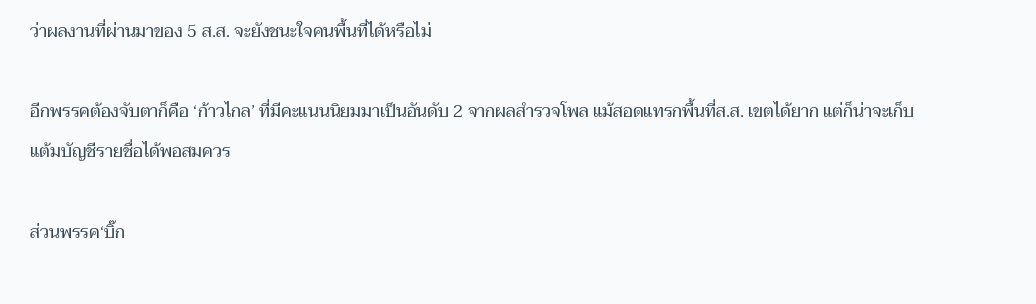ว่าผลงานที่ผ่านมาของ 5 ส.ส. จะยังชนะใจคนพื้นที่ได้หรือไม่

อีกพรรคต้องจับตาก็คือ ‘ก้าวไกล’ ที่มีคะแนนนิยมมาเป็นอันดับ 2 จากผลสำรวจโพล แม้สอดแทรกพื้นที่ส.ส. เขตได้ยาก แต่ก็น่าจะเก็บแต้มบัญชีรายชื่อได้พอสมควร

ส่วนพรรค‘บิ๊ก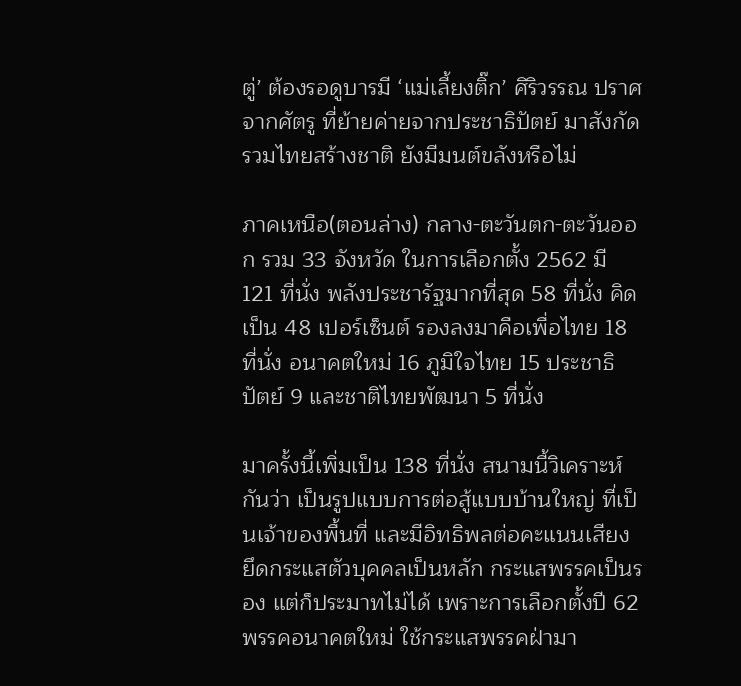ตู่’ ต้องรอดูบารมี ‘แม่เลี้ยงติ๊ก’ ศิริวรรณ ปราศจากศัตรู ที่ย้ายค่ายจากประชาธิปัตย์ มาสังกัดรวมไทยสร้างชาติ ยังมีมนต์ขลังหรือไม่

ภาคเหนือ(ตอนล่าง) กลาง-ตะวันตก-ตะวันออก รวม 33 จังหวัด ในการเลือกตั้ง 2562 มี 121 ที่นั่ง พลังประชารัฐมากที่สุด 58 ที่นั่ง คิดเป็น 48 เปอร์เซ็นต์ รองลงมาคือเพื่อไทย 18 ที่นั่ง อนาคตใหม่ 16 ภูมิใจไทย 15 ประชาธิปัตย์ 9 และชาติไทยพัฒนา 5 ที่นั่ง

มาครั้งนี้เพิ่มเป็น 138 ที่นั่ง สนามนี้วิเคราะห์กันว่า เป็นรูปแบบการต่อสู้แบบบ้านใหญ่ ที่เป็นเจ้าของพื้นที่ และมีอิทธิพลต่อคะแนนเสียง ยึดกระแสตัวบุคคลเป็นหลัก กระแสพรรคเป็นรอง แต่ก็ประมาทไม่ได้ เพราะการเลือกตั้งปี 62 พรรคอนาคตใหม่ ใช้กระแสพรรคฝ่ามา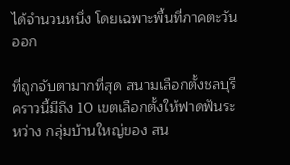ได้จำนวนหนึ่ง โดยเฉพาะพื้นที่ภาคตะวันออก

ที่ถูกจับตามากที่สุด สนามเลือกตั้งชลบุรี คราวนี้มีถึง 10 เขตเลือกตั้งให้ฟาดฟันระหว่าง กลุ่มบ้านใหญ่ของ สน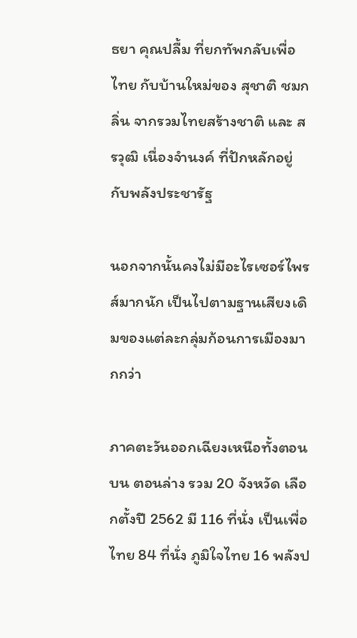ธยา คุณปลื้ม ที่ยกทัพกลับเพื่อไทย กับบ้านใหม่ของ สุชาติ ชมกลิ่น จากรวมไทยสร้างชาติ และ สรวุฒิ เนื่องจำนงค์ ที่ปักหลักอยู่กับพลังประชารัฐ

นอกจากนั้นคงไม่มีอะไรเซอร์ไพรส์มากนัก เป็นไปตามฐานเสียงเดิมของแต่ละกลุ่มก้อนการเมืองมากกว่า

ภาคตะวันออกเฉียงเหนือทั้งตอนบน ตอนล่าง รวม 20 จังหวัด เลือกตั้งปี 2562 มี 116 ที่นั่ง เป็นเพื่อไทย 84 ที่นั่ง ภูมิใจไทย 16 พลังป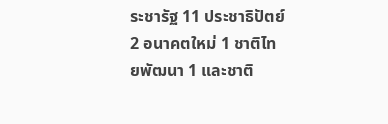ระชารัฐ 11 ประชาธิปัตย์ 2 อนาคตใหม่ 1 ชาติไทยพัฒนา 1 และชาติ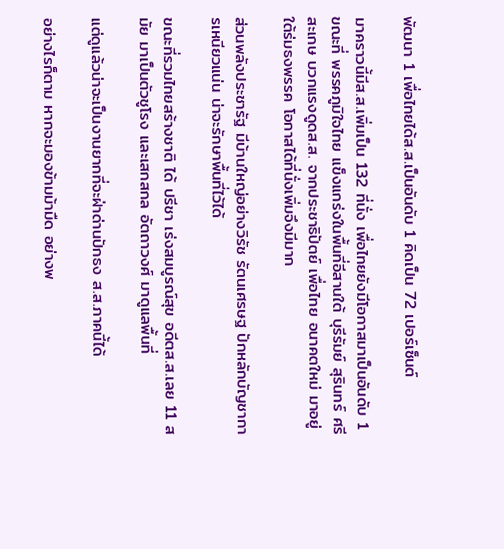พัฒนา 1 เพื่อไทยได้ส.ส.เป็นอันดับ 1 คิดเป็น 72 เปอร์เซ็นต์

มาคราวนี้มีส.ส.เพิ่มเป็น 132 ที่นั่ง เพื่อไทยยังมีโอกาสมาเป็นอันดับ 1 ขณะที่ พรรคภูมิใจไทย แข็งแกร่งในพื้นที่อีสานใต้ บุรีรัมย์ สุรินทร์ ศรีสะเกษ บวกแรงดูดส.ส. จากประชาธิปัตย์ เพื่อไทย อนาคตใหม่ มาอยู่ใต้ร่มธงพรรค โอกาสได้ที่นั่งเพิ่มจึงมีมาก

ส่วนพลังประชารัฐ มีบ้านใหญ่อย่างวิรัช รัตนเศรษฐ ปักหลักบัญชาการเหนียวแน่น น่าจะรักษาพื้นที่ไว้ได้

ขณะที่รวมไทยสร้างชาติ ได้ ปรีชา เร่งสมบูรณ์สุข อดีตส.ส.เลย 11 สมัย มาเป็นตัวชูโรง และเสกสกล อัตถาวงศ์ มาดูแลพื้นที่

แต่ดูแล้วน่าจะเป็นงานยากที่จะฝ่าด่านปักธง ส.ส.ภาคนี้ได้

อย่างไรก็ตาม หากจะมองข้ามม้ามืด อย่างพ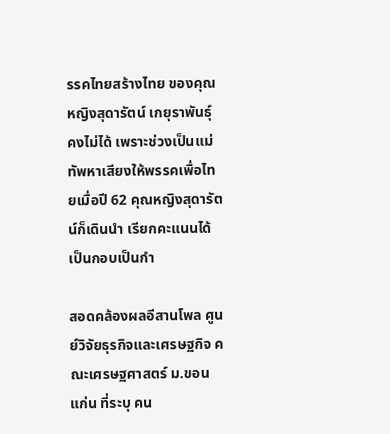รรคไทยสร้างไทย ของคุณหญิงสุดารัตน์ เกยุราพันธุ์ คงไม่ได้ เพราะช่วงเป็นแม่ทัพหาเสียงให้พรรคเพื่อไทยเมื่อปี 62 คุณหญิงสุดารัตน์ก็เดินนำ เรียกคะแนนได้เป็นกอบเป็นกำ

สอดคล้องผลอีสานโพล ศูนย์วิจัยธุรกิจและเศรษฐกิจ คณะเศรษฐศาสตร์ ม.ขอนแก่น ที่ระบุ คน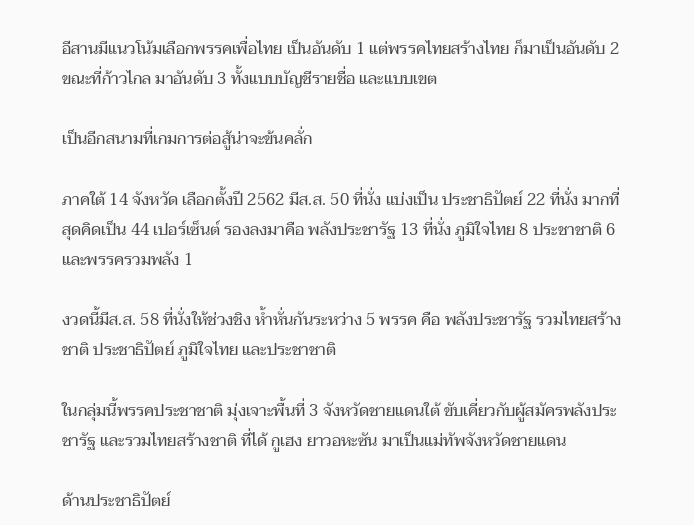อีสานมีแนวโน้มเลือกพรรคเพื่อไทย เป็นอันดับ 1 แต่พรรคไทยสร้างไทย ก็มาเป็นอันดับ 2 ขณะที่ก้าวไกล มาอันดับ 3 ทั้งแบบบัญชีรายชื่อ และแบบเขต

เป็นอีกสนามที่เกมการต่อสู้น่าจะข้นคลั่ก

ภาคใต้ 14 จังหวัด เลือกตั้งปี 2562 มีส.ส. 50 ที่นั่ง แบ่งเป็น ประชาธิปัตย์ 22 ที่นั่ง มากที่สุดคิดเป็น 44 เปอร์เซ็นต์ รองลงมาคือ พลังประชารัฐ 13 ที่นั่ง ภูมิใจไทย 8 ประชาชาติ 6 และพรรครวมพลัง 1

งวดนี้มีส.ส. 58 ที่นั่งให้ช่วงชิง ห้ำหั่นกันระหว่าง 5 พรรค คือ พลังประชารัฐ รวมไทยสร้างชาติ ประชาธิปัตย์ ภูมิใจไทย และประชาชาติ

ในกลุ่มนี้พรรคประชาชาติ มุ่งเจาะพื้นที่ 3 จังหวัดชายแดนใต้ ขับเคี่ยวกับผู้สมัครพลังประชารัฐ และรวมไทยสร้างชาติ ที่ได้ กูเฮง ยาวอหะซัน มาเป็นแม่ทัพจังหวัดชายแดน

ด้านประชาธิปัตย์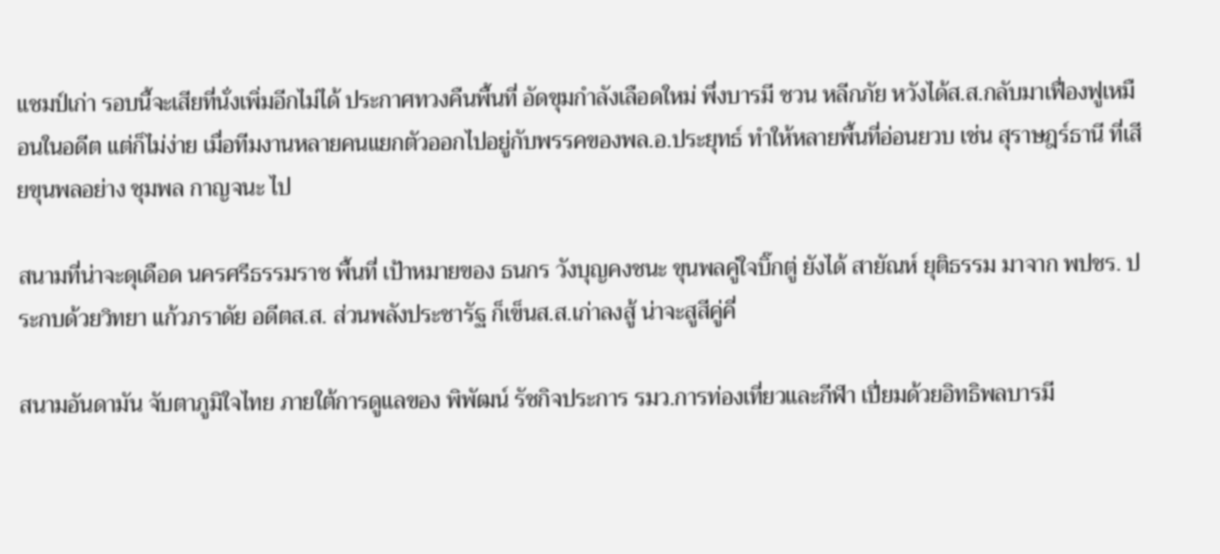แชมป์เก่า รอบนี้จะเสียที่นั่งเพิ่มอีกไม่ได้ ประกาศทวงคืนพื้นที่ อัดขุมกำลังเลือดใหม่ พึ่งบารมี ชวน หลีกภัย หวังได้ส.ส.กลับมาเฟื่องฟูเหมือนในอดีต แต่ก็ไม่ง่าย เมื่อทีมงานหลายคนแยกตัวออกไปอยู่กับพรรคของพล.อ.ประยุทธ์ ทำให้หลายพื้นที่อ่อนยวบ เช่น สุราษฎร์ธานี ที่เสียขุนพลอย่าง ชุมพล กาญจนะ ไป

สนามที่น่าจะดุเดือด นครศรีธรรมราช พื้นที่ เป้าหมายของ ธนกร วังบุญคงชนะ ขุนพลคู่ใจบิ๊กตู่ ยังได้ สายัณห์ ยุติธรรม มาจาก พปชร. ประกบด้วยวิทยา แก้วภราดัย อดีตส.ส. ส่วนพลังประชารัฐ ก็เข็นส.ส.เก่าลงสู้ น่าจะสูสีคู่คี่

สนามอันดามัน จับตาภูมิใจไทย ภายใต้การดูแลของ พิพัฒน์ รัชกิจประการ รมว.การท่องเที่ยวและกีฬา เปี่ยมด้วยอิทธิพลบารมี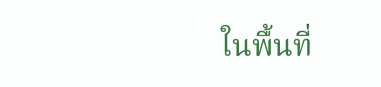ในพื้นที่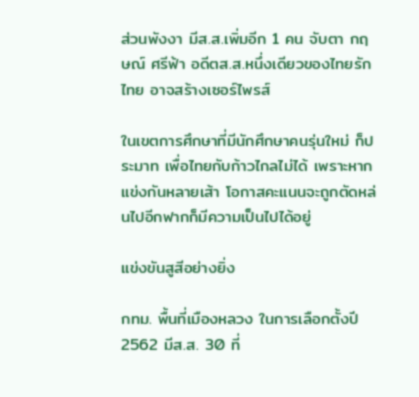ส่วนพังงา มีส.ส.เพิ่มอีก 1 คน จับตา กฤษณ์ ศรีฟ้า อดีตส.ส.หนึ่งเดียวของไทยรักไทย อาจสร้างเซอร์ไพรส์

ในเขตการศึกษาที่มีนักศึกษาคนรุ่นใหม่ ก็ประมาท เพื่อไทยกับก้าวไกลไม่ได้ เพราะหากแข่งกันหลายเส้า โอกาสคะแนนจะถูกตัดหล่นไปอีกฟากก็มีความเป็นไปได้อยู่

แข่งขันสูสีอย่างยิ่ง

กทม. พื้นที่เมืองหลวง ในการเลือกตั้งปี 2562 มีส.ส. 30 ที่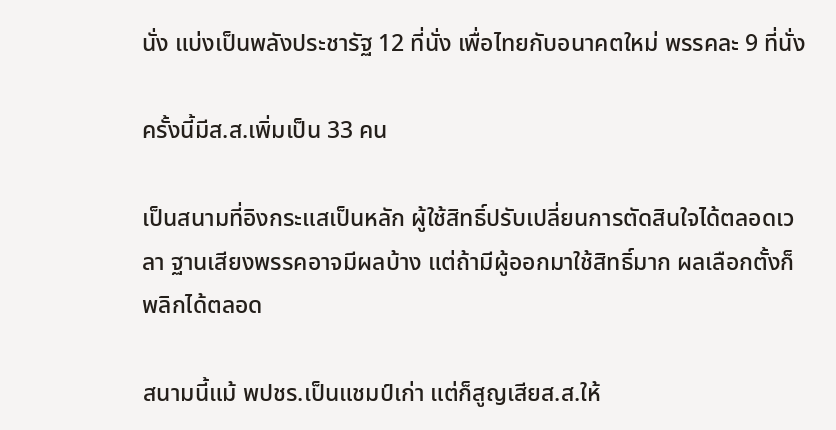นั่ง แบ่งเป็นพลังประชารัฐ 12 ที่นั่ง เพื่อไทยกับอนาคตใหม่ พรรคละ 9 ที่นั่ง

ครั้งนี้มีส.ส.เพิ่มเป็น 33 คน

เป็นสนามที่อิงกระแสเป็นหลัก ผู้ใช้สิทธิ์ปรับเปลี่ยนการตัดสินใจได้ตลอดเวลา ฐานเสียงพรรคอาจมีผลบ้าง แต่ถ้ามีผู้ออกมาใช้สิทธิ์มาก ผลเลือกตั้งก็พลิกได้ตลอด

สนามนี้แม้ พปชร.เป็นแชมป์เก่า แต่ก็สูญเสียส.ส.ให้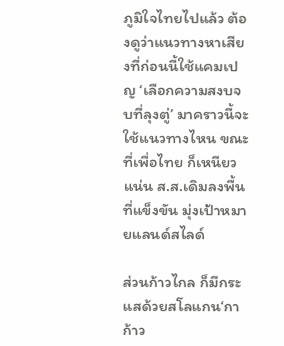ภูมิใจไทยไปแล้ว ต้องดูว่าแนวทางหาเสียงที่ก่อนนี้ใช้แคมเปญ ‘เลือกความสงบจบที่ลุงตู่’ มาคราวนี้จะใช้แนวทางไหน ขณะที่เพื่อไทย ก็เหนียวแน่น ส.ส.เดิมลงพื้นที่แข็งขัน มุ่งเป้าหมายแลนด์สไลด์

ส่วนก้าวไกล ก็มีกระแสด้วยสโลแกน‘กาก้าว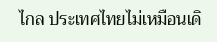ไกล ประเทศไทยไม่เหมือนเดิ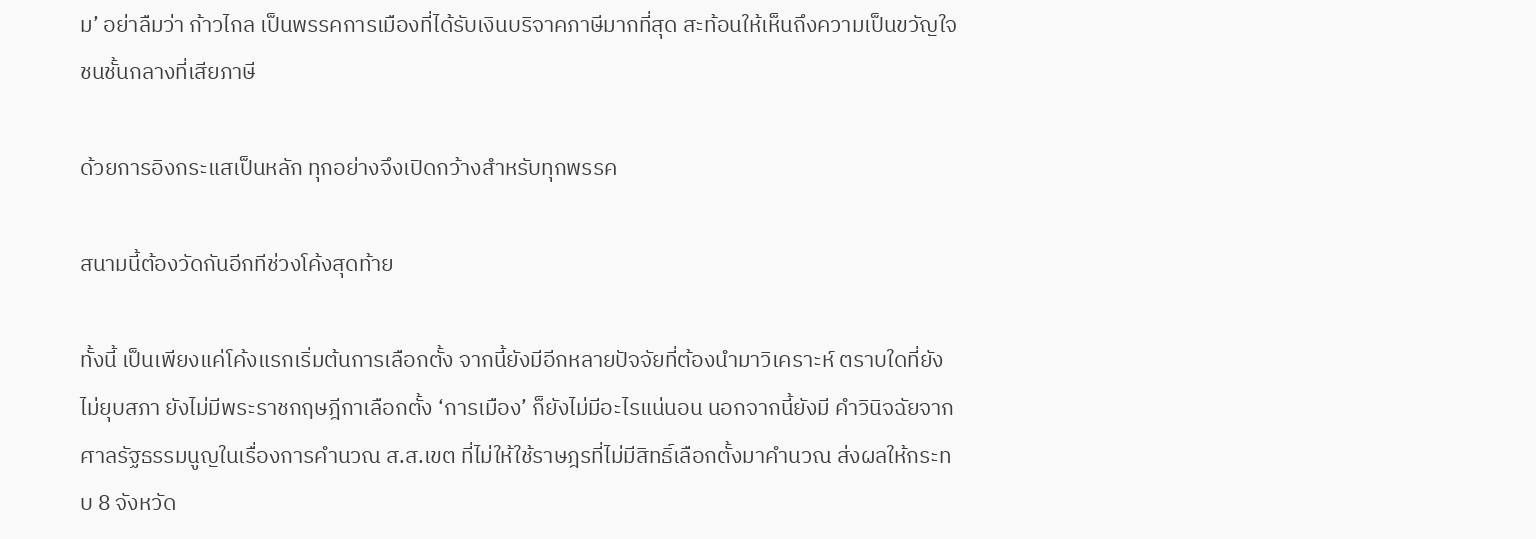ม’ อย่าลืมว่า ก้าวไกล เป็นพรรคการเมืองที่ได้รับเงินบริจาคภาษีมากที่สุด สะท้อนให้เห็นถึงความเป็นขวัญใจชนชั้นกลางที่เสียภาษี

ด้วยการอิงกระแสเป็นหลัก ทุกอย่างจึงเปิดกว้างสำหรับทุกพรรค

สนามนี้ต้องวัดกันอีกทีช่วงโค้งสุดท้าย

ทั้งนี้ เป็นเพียงแค่โค้งแรกเริ่มต้นการเลือกตั้ง จากนี้ยังมีอีกหลายปัจจัยที่ต้องนำมาวิเคราะห์ ตราบใดที่ยังไม่ยุบสภา ยังไม่มีพระราชกฤษฎีกาเลือกตั้ง ‘การเมือง’ ก็ยังไม่มีอะไรแน่นอน นอกจากนี้ยังมี คำวินิจฉัยจากศาลรัฐธรรมนูญในเรื่องการคำนวณ ส.ส.เขต ที่ไม่ให้ใช้ราษฎรที่ไม่มีสิทธิ์เลือกตั้งมาคำนวณ ส่งผลให้กระทบ 8 จังหวัด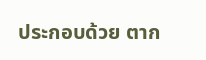ประกอบด้วย ตาก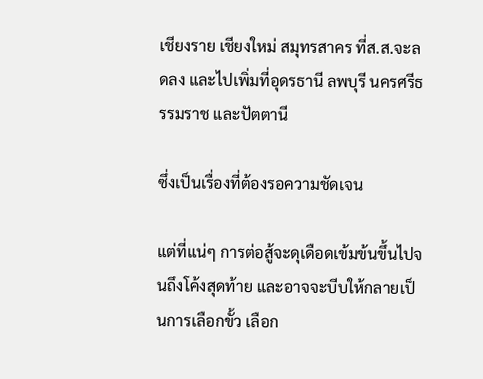เชียงราย เชียงใหม่ สมุทรสาคร ที่ส.ส.จะลดลง และไปเพิ่มที่อุดรธานี ลพบุรี นครศรีธรรมราช และปัตตานี

ซึ่งเป็นเรื่องที่ต้องรอความชัดเจน

แต่ที่แน่ๆ การต่อสู้จะดุเดือดเข้มข้นขึ้นไปจนถึงโค้งสุดท้าย และอาจจะบีบให้กลายเป็นการเลือกขั้ว เลือก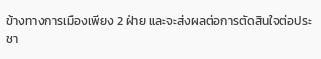ข้างทางการเมืองเพียง 2 ฝ่าย และจะส่งผลต่อการตัดสินใจต่อประชา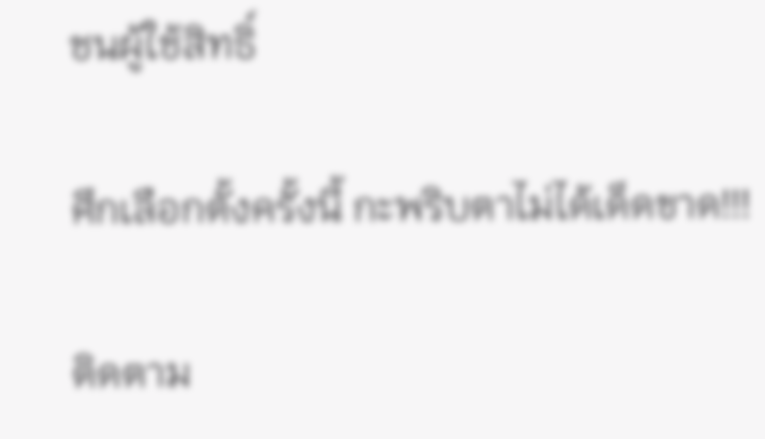ชนผู้ใช้สิทธิ์

ศึกเลือกตั้งครั้งนี้ กะพริบตาไม่ได้เด็ดขาด!!!

ติดตาม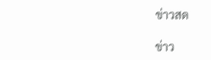ข่าวสด

ข่าว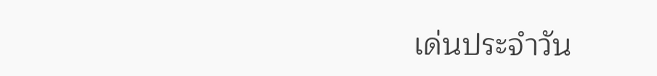เด่นประจำวัน